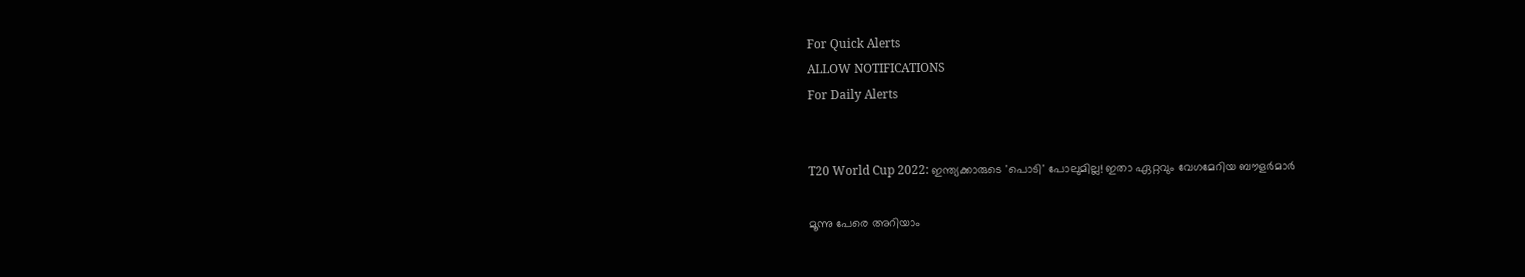For Quick Alerts
ALLOW NOTIFICATIONS
For Daily Alerts


T20 World Cup 2022: ഇന്ത്യക്കാരുടെ 'പൊടി' പോലുമില്ല! ഇതാ ഏറ്റവും വേഗമേറിയ ബൗളര്‍മാര്‍

മൂന്നു പേരെ അറിയാം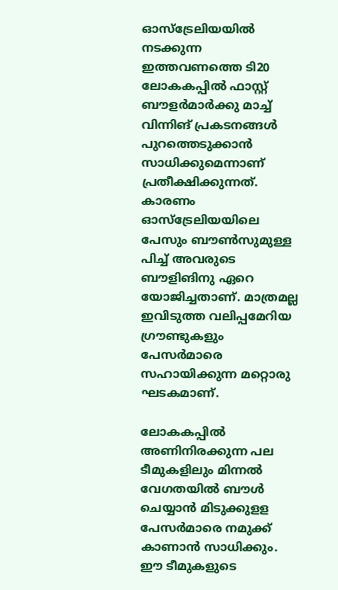ഓസ്‌ട്രേലിയയില്‍ നടക്കുന്ന ഇത്തവണത്തെ ടി20 ലോകകപ്പില്‍ ഫാസ്റ്റ് ബൗളര്‍മാര്‍ക്കു മാച്ച് വിന്നിങ് പ്രകടനങ്ങള്‍ പുറത്തെടുക്കാന്‍ സാധിക്കുമെന്നാണ് പ്രതീക്ഷിക്കുന്നത്. കാരണം ഓസ്‌ട്രേലിയയിലെ പേസും ബൗണ്‍സുമുള്ള പിച്ച് അവരുടെ ബൗളിങിനു ഏറെ യോജിച്ചതാണ്. മാത്രമല്ല ഇവിടുത്ത വലിപ്പമേറിയ ഗ്രൗണ്ടുകളും പേസര്‍മാരെ സഹായിക്കുന്ന മറ്റൊരു ഘടകമാണ്.

ലോകകപ്പില്‍ അണിനിരക്കുന്ന പല ടീമുകളിലും മിന്നല്‍ വേഗതയില്‍ ബൗള്‍ ചെയ്യാന്‍ മിടുക്കുളള പേസര്‍മാരെ നമുക്ക് കാണാന്‍ സാധിക്കും. ഈ ടീമുകളുടെ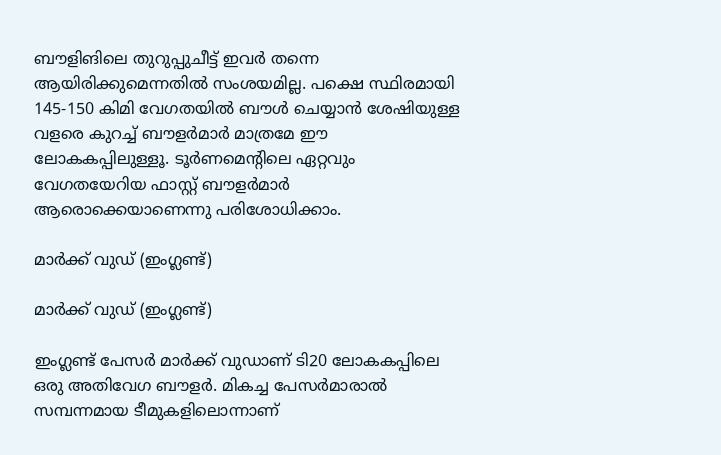ബൗളിങിലെ തുറുപ്പുചീട്ട് ഇവര്‍ തന്നെ ആയിരിക്കുമെന്നതില്‍ സംശയമില്ല. പക്ഷെ സ്ഥിരമായി 145-150 കിമി വേഗതയില്‍ ബൗള്‍ ചെയ്യാന്‍ ശേഷിയുള്ള വളരെ കുറച്ച് ബൗളര്‍മാര്‍ മാത്രമേ ഈ ലോകകപ്പിലുള്ളൂ. ടൂര്‍ണമെന്റിലെ ഏറ്റവും വേഗതയേറിയ ഫാസ്റ്റ് ബൗളര്‍മാര്‍ ആരൊക്കെയാണെന്നു പരിശോധിക്കാം.

മാര്‍ക്ക് വുഡ് (ഇംഗ്ലണ്ട്)

മാര്‍ക്ക് വുഡ് (ഇംഗ്ലണ്ട്)

ഇംഗ്ലണ്ട് പേസര്‍ മാര്‍ക്ക് വുഡാണ് ടി20 ലോകകപ്പിലെ ഒരു അതിവേഗ ബൗളര്‍. മികച്ച പേസര്‍മാരാല്‍ സമ്പന്നമായ ടീമുകളിലൊന്നാണ്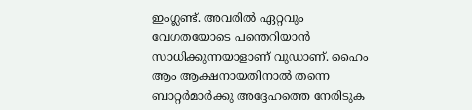ഇംഗ്ലണ്ട്. അവരില്‍ ഏറ്റവും വേഗതയോടെ പന്തെറിയാന്‍ സാധിക്കുന്നയാളാണ് വുഡാണ്. ഹൈം ആം ആക്ഷനായതിനാല്‍ തന്നെ ബാറ്റര്‍മാര്‍ക്കു അദ്ദേഹത്തെ നേരിടുക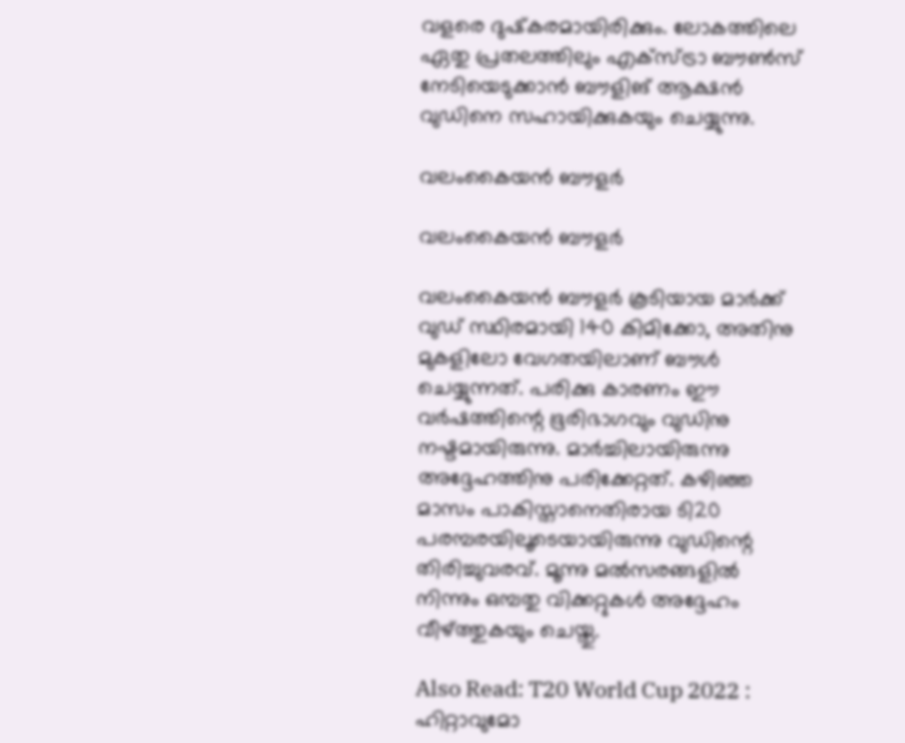വളരെ ദുഷ്‌കരമായിരിക്കും. ലോകത്തിലെ ഏതു പ്രതലത്തിലും എക്‌സ്ട്രാ ബൗണ്‍സ് നേടിയെടുക്കാന്‍ ബൗളിങ് ആക്ഷന്‍ വുഡിനെ സഹായിക്കുകയും ചെയ്യുന്നു.

വലംകൈയന്‍ ബൗളര്‍

വലംകൈയന്‍ ബൗളര്‍

വലംകൈയന്‍ ബൗളര്‍ കൂടിയായ മാര്‍ക്ക് വുഡ് സ്ഥിരമായി 140 കിമിക്കോ, അതിനു മുകളിലോ വേഗതയിലാണ് ബൗള്‍ ചെയ്യുന്നത്. പരിക്കു കാരണം ഈ വര്‍ഷത്തിന്റെ ഭൂരിഭാഗവും വുഡിനു നഷ്ടമായിരുന്നു. മാര്‍ച്ചിലായിരുന്നു അദ്ദേഹത്തിനു പരിക്കേറ്റത്. കഴിഞ്ഞ മാസം പാകിസ്താനെതിരായ ടി20 പരമ്പരയിലൂടെയായിരുന്നു വുഡിന്റെ തിരിച്ചുവരവ്. മൂന്നു മല്‍സരങ്ങളില്‍ നിന്നും ഒമ്പതു വിക്കറ്റുകള്‍ അദ്ദേഹം വീഴ്ത്തുകയും ചെയ്തു.

Also Read: T20 World Cup 2022 : ഹിറ്റാവുമോ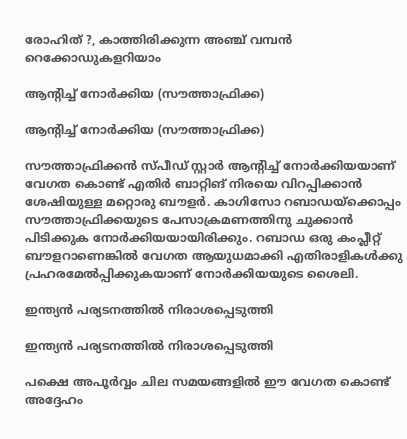രോഹിത് ?, കാത്തിരിക്കുന്ന അഞ്ച് വമ്പന്‍ റെക്കോഡുകളറിയാം

ആന്റിച്ച് നോര്‍ക്കിയ (സൗത്താഫ്രിക്ക)

ആന്റിച്ച് നോര്‍ക്കിയ (സൗത്താഫ്രിക്ക)

സൗത്താഫ്രിക്കന്‍ സ്പീഡ് സ്റ്റാര്‍ ആന്റിച്ച് നോര്‍ക്കിയയാണ് വേഗത കൊണ്ട് എതിര്‍ ബാറ്റിങ് നിരയെ വിറപ്പിക്കാന്‍ ശേഷിയുള്ള മറ്റൊരു ബൗളര്‍. കാഗിസോ റബാഡയ്‌ക്കൊപ്പം സൗത്താഫ്രിക്കയുടെ പേസാക്രമണത്തിനു ചുക്കാന്‍ പിടിക്കുക നോര്‍ക്കിയയായിരിക്കും. റബാഡ ഒരു കംപ്ലീറ്റ് ബൗളറാണെങ്കില്‍ വേഗത ആയുധമാക്കി എതിരാളികള്‍ക്കു പ്രഹരമേല്‍പ്പിക്കുകയാണ് നോര്‍ക്കിയയുടെ ശൈലി.

ഇന്ത്യന്‍ പര്യടനത്തില്‍ നിരാശപ്പെടുത്തി

ഇന്ത്യന്‍ പര്യടനത്തില്‍ നിരാശപ്പെടുത്തി

പക്ഷെ അപൂര്‍വ്വം ചില സമയങ്ങളില്‍ ഈ വേഗത കൊണ്ട് അദ്ദേഹം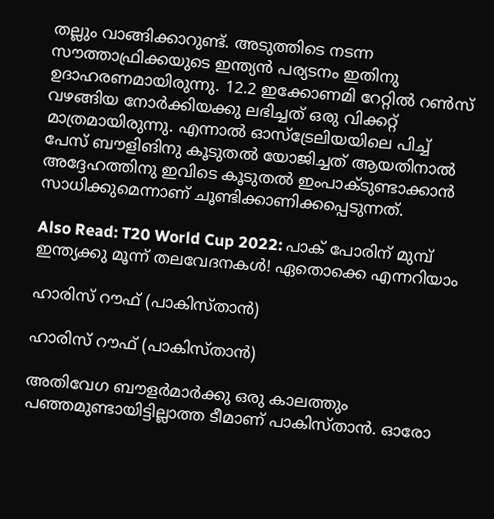തല്ലും വാങ്ങിക്കാറുണ്ട്. അടുത്തിടെ നടന്ന സൗത്താഫ്രിക്കയുടെ ഇന്ത്യന്‍ പര്യടനം ഇതിനു ഉദാഹരണമായിരുന്നു. 12.2 ഇക്കോണമി റേറ്റില്‍ റണ്‍സ് വഴങ്ങിയ നോര്‍ക്കിയക്കു ലഭിച്ചത് ഒരു വിക്കറ്റ് മാത്രമായിരുന്നു. എന്നാല്‍ ഓസ്‌ട്രേലിയയിലെ പിച്ച് പേസ് ബൗളിങിനു കൂടുതല്‍ യോജിച്ചത് ആയതിനാല്‍ അദ്ദേഹത്തിനു ഇവിടെ കൂടുതല്‍ ഇംപാക്ടുണ്ടാക്കാന്‍ സാധിക്കുമെന്നാണ് ചൂണ്ടിക്കാണിക്കപ്പെടുന്നത്.

Also Read: T20 World Cup 2022: പാക് പോരിന് മുമ്പ് ഇന്ത്യക്കു മൂന്ന് തലവേദനകള്‍! ഏതൊക്കെ എന്നറിയാം

ഹാരിസ് റൗഫ് (പാകിസ്താന്‍)

ഹാരിസ് റൗഫ് (പാകിസ്താന്‍)

അതിവേഗ ബൗളര്‍മാര്‍ക്കു ഒരു കാലത്തും പഞ്ഞമുണ്ടായിട്ടില്ലാത്ത ടീമാണ് പാകിസ്താന്‍. ഓരോ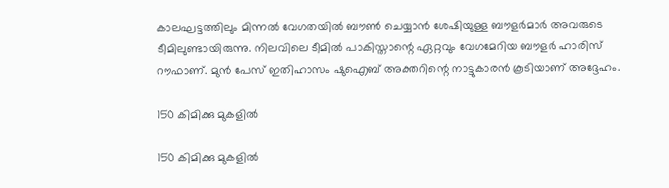കാലഘട്ടത്തിലും മിന്നല്‍ വേഗതയില്‍ ബൗണ്‍ ചെയ്യാന്‍ ശേഷിയുള്ള ബൗളര്‍മാര്‍ അവരുടെ ടീമിലുണ്ടായിരുന്നു. നിലവിലെ ടീമില്‍ പാകിസ്താന്റെ ഏറ്റവും വേഗമേറിയ ബൗളര്‍ ഹാരിസ് റൗഫാണ്. മുന്‍ പേസ് ഇതിഹാസം ഷുഐബ് അക്തറിന്റെ നാട്ടുകാരന്‍ കൂടിയാണ് അദ്ദേഹം.

150 കിമിക്കു മുകളില്‍

150 കിമിക്കു മുകളില്‍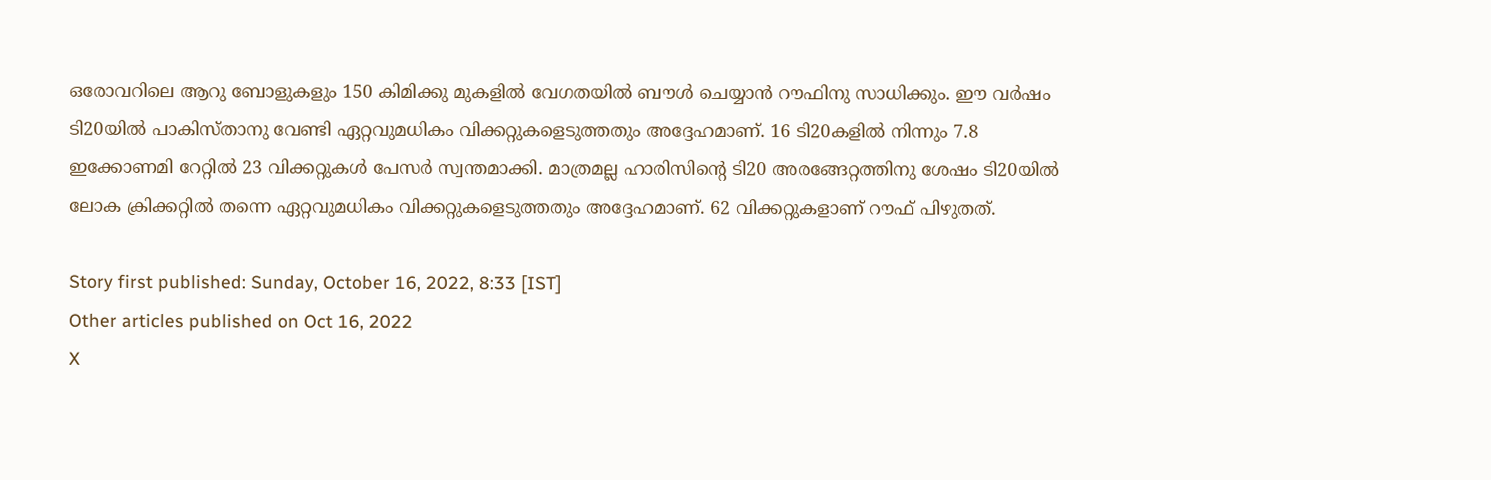ഒരോവറിലെ ആറു ബോളുകളും 150 കിമിക്കു മുകളില്‍ വേഗതയില്‍ ബൗള്‍ ചെയ്യാന്‍ റൗഫിനു സാധിക്കും. ഈ വര്‍ഷം ടി20യില്‍ പാകിസ്താനു വേണ്ടി ഏറ്റവുമധികം വിക്കറ്റുകളെടുത്തതും അദ്ദേഹമാണ്. 16 ടി20കളില്‍ നിന്നും 7.8 ഇക്കോണമി റേറ്റില്‍ 23 വിക്കറ്റുകള്‍ പേസര്‍ സ്വന്തമാക്കി. മാത്രമല്ല ഹാരിസിന്റെ ടി20 അരങ്ങേറ്റത്തിനു ശേഷം ടി20യില്‍ ലോക ക്രിക്കറ്റില്‍ തന്നെ ഏറ്റവുമധികം വിക്കറ്റുകളെടുത്തതും അദ്ദേഹമാണ്. 62 വിക്കറ്റുകളാണ് റൗഫ് പിഴുതത്.

Story first published: Sunday, October 16, 2022, 8:33 [IST]
Other articles published on Oct 16, 2022
X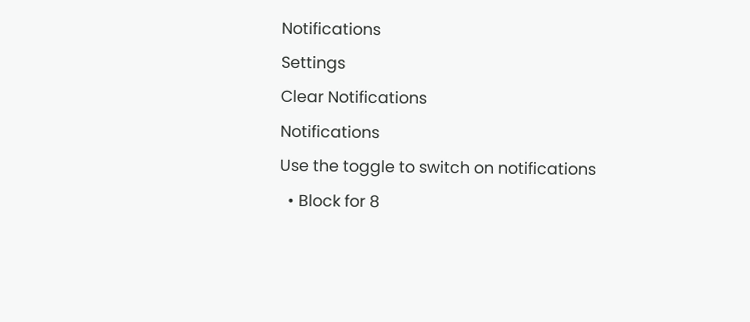Notifications
Settings
Clear Notifications
Notifications
Use the toggle to switch on notifications
  • Block for 8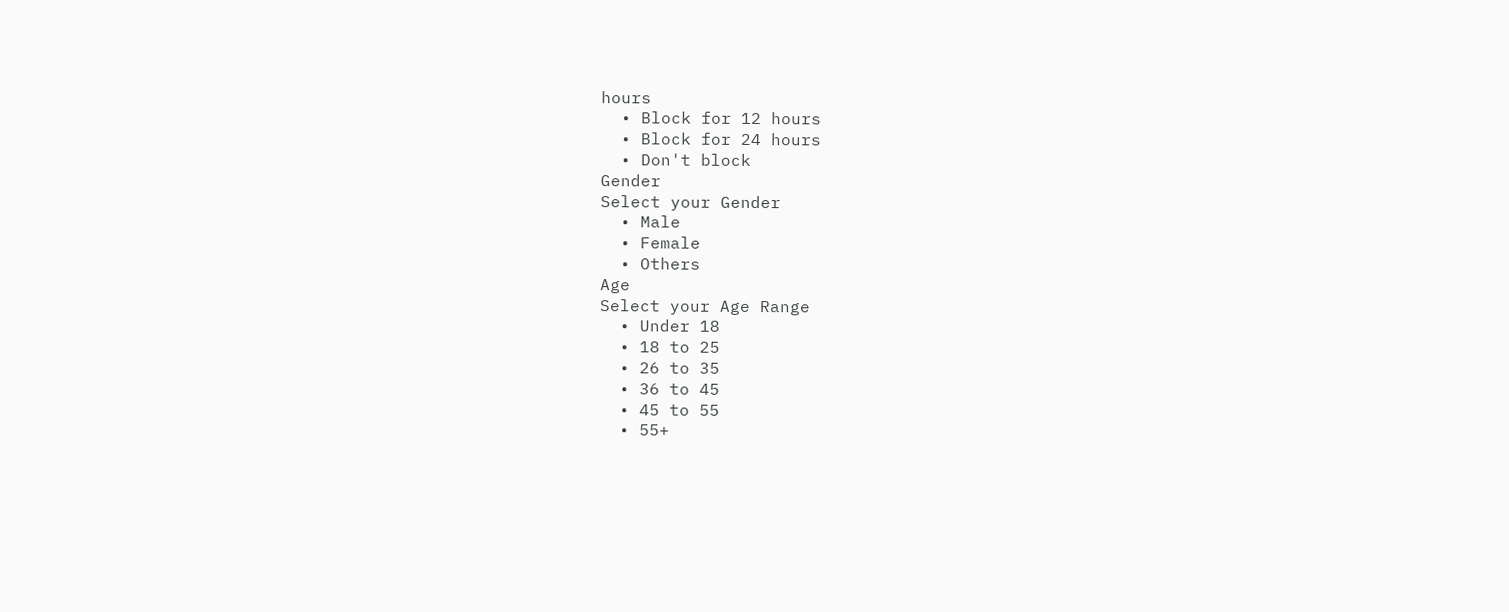hours
  • Block for 12 hours
  • Block for 24 hours
  • Don't block
Gender
Select your Gender
  • Male
  • Female
  • Others
Age
Select your Age Range
  • Under 18
  • 18 to 25
  • 26 to 35
  • 36 to 45
  • 45 to 55
  • 55+